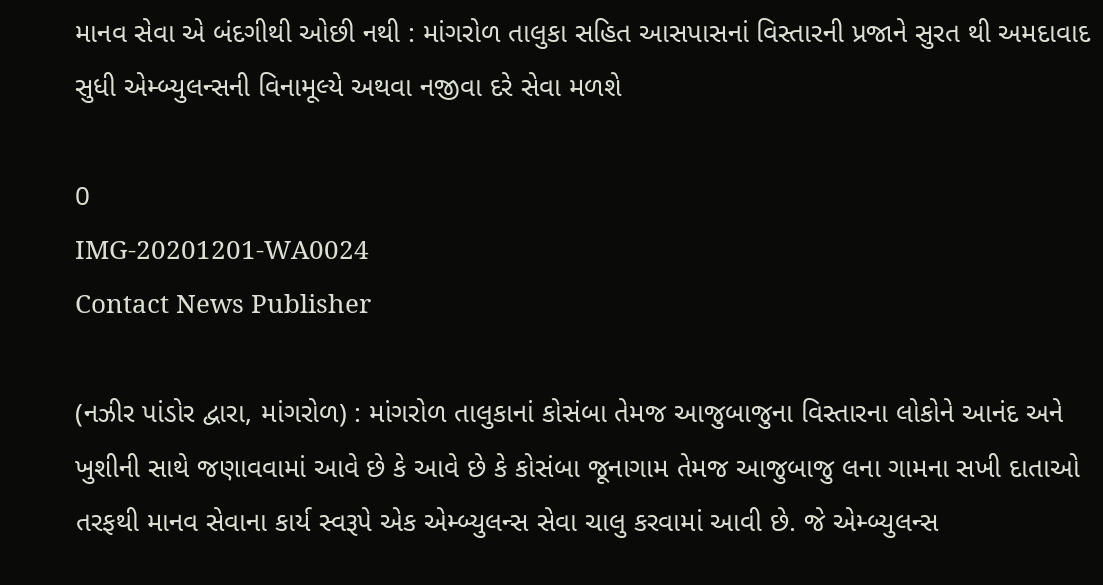માનવ સેવા એ બંદગીથી ઓછી નથી : માંગરોળ તાલુકા સહિત આસપાસનાં વિસ્તારની પ્રજાને સુરત થી અમદાવાદ સુધી એમ્બ્યુલન્સની વિનામૂલ્યે અથવા નજીવા દરે સેવા મળશે

0
IMG-20201201-WA0024
Contact News Publisher

(નઝીર પાંડોર દ્વારા, માંગરોળ) : માંગરોળ તાલુકાનાં કોસંબા તેમજ આજુબાજુના વિસ્તારના લોકોને આનંદ અને ખુશીની સાથે જણાવવામાં આવે છે કે આવે છે કે કોસંબા જૂનાગામ તેમજ આજુબાજુ લના ગામના સખી દાતાઓ તરફથી માનવ સેવાના કાર્ય સ્વરૂપે એક એમ્બ્યુલન્સ સેવા ચાલુ કરવામાં આવી છે. જે એમ્બ્યુલન્સ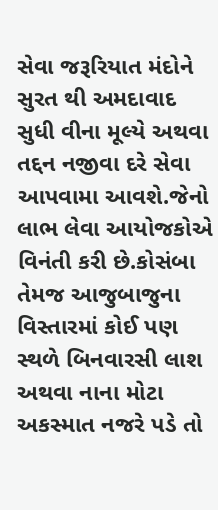સેવા જરૂરિયાત મંદોને સુરત થી અમદાવાદ સુધી વીના મૂલ્યે અથવા તદ્દન નજીવા દરે સેવા આપવામા આવશે.જેનો લાભ લેવા આયોજકોએ વિનંતી કરી છે.કોસંબા તેમજ આજુબાજુના વિસ્તારમાં કોઈ પણ સ્થળે બિનવારસી લાશ અથવા નાના મોટા અકસ્માત નજરે પડે તો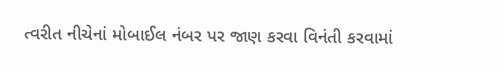ત્વરીત નીચેનાં મોબાઈલ નંબર પર જાણ કરવા વિનંતી કરવામાં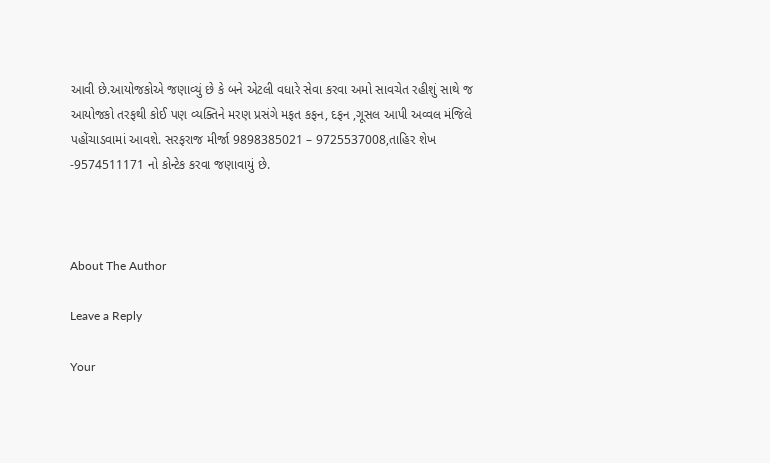આવી છે.આયોજકોએ જણાવ્યું છે કે બને એટલી વધારે સેવા કરવા અમો સાવચેત રહીશું સાથે જ આયોજકો તરફથી કોઈ પણ વ્યક્તિને મરણ પ્રસંગે મફત કફન, દફન ,ગૂસલ આપી અવ્વલ મંજિલે પહોંચાડવામાં આવશે. સરફરાજ મીર્જા 9898385021 – 9725537008,તાહિર શેખ -9574511171 નો કોન્ટેક કરવા જણાવાયું છે.



About The Author

Leave a Reply

Your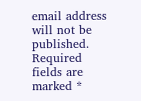email address will not be published. Required fields are marked *